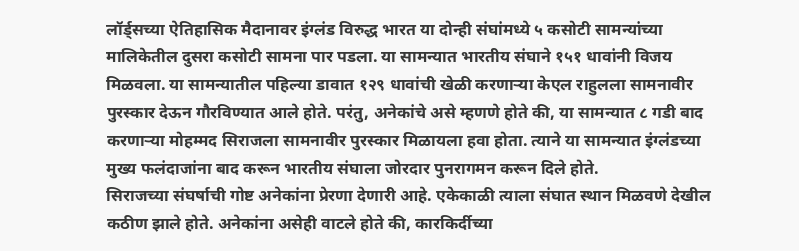लॉर्ड्सच्या ऐतिहासिक मैदानावर इंग्लंड विरुद्ध भारत या दोन्ही संघांमध्ये ५ कसोटी सामन्यांच्या मालिकेतील दुसरा कसोटी सामना पार पडला. या सामन्यात भारतीय संघाने १५१ धावांनी विजय मिळवला. या सामन्यातील पहिल्या डावात १२९ धावांची खेळी करणाऱ्या केएल राहुलला सामनावीर पुरस्कार देऊन गौरविण्यात आले होते. परंतु, अनेकांचे असे म्हणणे होते की, या सामन्यात ८ गडी बाद करणाऱ्या मोहम्मद सिराजला सामनावीर पुरस्कार मिळायला हवा होता. त्याने या सामन्यात इंग्लंडच्या मुख्य फलंदाजांना बाद करून भारतीय संघाला जोरदार पुनरागमन करून दिले होते.
सिराजच्या संघर्षाची गोष्ट अनेकांना प्रेरणा देणारी आहे. एकेकाळी त्याला संघात स्थान मिळवणे देखील कठीण झाले होते. अनेकांना असेही वाटले होते की, कारकिर्दीच्या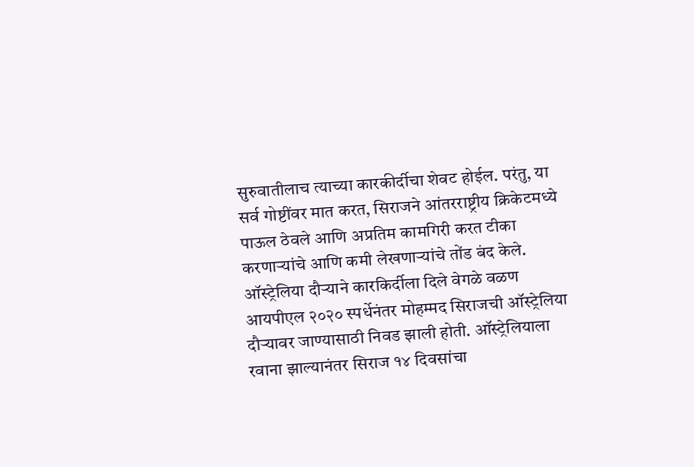सुरुवातीलाच त्याच्या कारकीर्दीचा शेवट होईल. परंतु, या सर्व गोष्टींवर मात करत, सिराजने आंतरराष्ट्रीय क्रिकेटमध्ये पाऊल ठेवले आणि अप्रतिम कामगिरी करत टीका करणाऱ्यांचे आणि कमी लेखणाऱ्यांचे तोंड बंद केले.
ऑस्ट्रेलिया दौऱ्याने कारकिर्दीला दिले वेगळे वळण
आयपीएल २०२० स्पर्धेनंतर मोहम्मद सिराजची ऑस्ट्रेलिया दौऱ्यावर जाण्यासाठी निवड झाली होती. ऑस्ट्रेलियाला रवाना झाल्यानंतर सिराज १४ दिवसांचा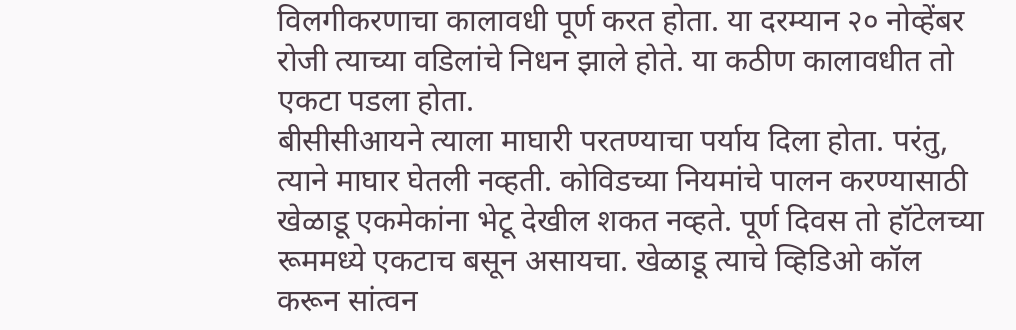विलगीकरणाचा कालावधी पूर्ण करत होता. या दरम्यान २० नोव्हेंबर रोजी त्याच्या वडिलांचे निधन झाले होते. या कठीण कालावधीत तो एकटा पडला होता.
बीसीसीआयने त्याला माघारी परतण्याचा पर्याय दिला होता. परंतु, त्याने माघार घेतली नव्हती. कोविडच्या नियमांचे पालन करण्यासाठी खेळाडू एकमेकांना भेटू देखील शकत नव्हते. पूर्ण दिवस तो हॉटेलच्या रूममध्ये एकटाच बसून असायचा. खेळाडू त्याचे व्हिडिओ कॉल करून सांत्वन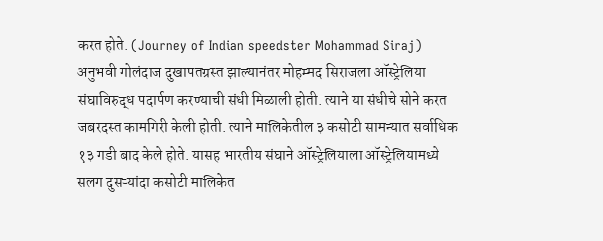करत होते. (Journey of Indian speedster Mohammad Siraj)
अनुभवी गोलंदाज दुखापतग्रस्त झाल्यानंतर मोहम्मद सिराजला ऑस्ट्रेलिया संघाविरुद्ध पदार्पण करण्याची संधी मिळाली होती. त्याने या संधीचे सोने करत जबरदस्त कामगिरी केली होती. त्याने मालिकेतील ३ कसोटी सामन्यात सर्वाधिक १३ गडी बाद केले होते. यासह भारतीय संघाने ऑस्ट्रेलियाला ऑस्ट्रेलियामध्ये सलग दुसऱ्यांदा कसोटी मालिकेत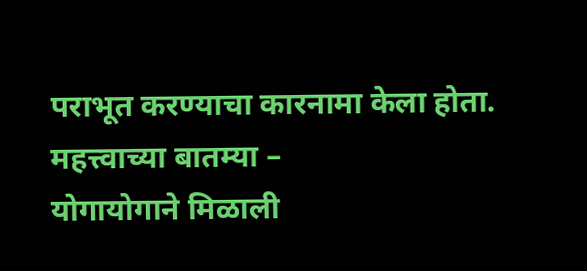पराभूत करण्याचा कारनामा केला होता.
महत्त्वाच्या बातम्या –
योगायोगाने मिळाली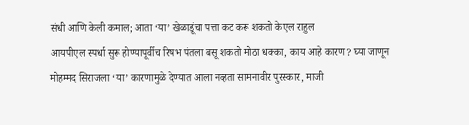संधी आणि केली कमाल; आता ‘या’ खेळाडूंचा पत्ता कट करू शकतो केएल राहुल
आयपीएल स्पर्धा सुरू होण्यापूर्वीच रिषभ पंतला बसू शकतो मोठा धक्का, काय आहे कारण? घ्या जाणून
मोहम्मद सिराजला ‘या’ कारणामुळे देण्यात आला नव्हता सामनावीर पुरस्कार, माजी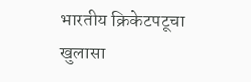भारतीय क्रिकेटपटूचा खुलासा